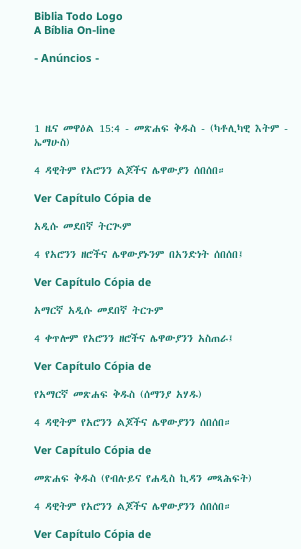Biblia Todo Logo
A Bíblia On-line

- Anúncios -




1 ዜና መዋዕል 15:4 - መጽሐፍ ቅዱስ - (ካቶሊካዊ እትም - ኤማሁስ)

4 ዳዊትም የአሮንን ልጆችና ሌዋውያን ሰበሰበ።

Ver Capítulo Cópia de

አዲሱ መደበኛ ትርጒም

4 የአሮንን ዘሮችና ሌዋውያኑንም በአንድነት ሰበሰበ፤

Ver Capítulo Cópia de

አማርኛ አዲሱ መደበኛ ትርጉም

4 ቀጥሎም የአሮንን ዘሮችና ሌዋውያንን አስጠራ፤

Ver Capítulo Cópia de

የአማርኛ መጽሐፍ ቅዱስ (ሰማንያ አሃዱ)

4 ዳዊትም የአሮንን ልጆችና ሌዋውያንን ሰበሰበ።

Ver Capítulo Cópia de

መጽሐፍ ቅዱስ (የብሉይና የሐዲስ ኪዳን መጻሕፍት)

4 ዳዊትም የአሮንን ልጆችና ሌዋውያንን ሰበሰበ።

Ver Capítulo Cópia de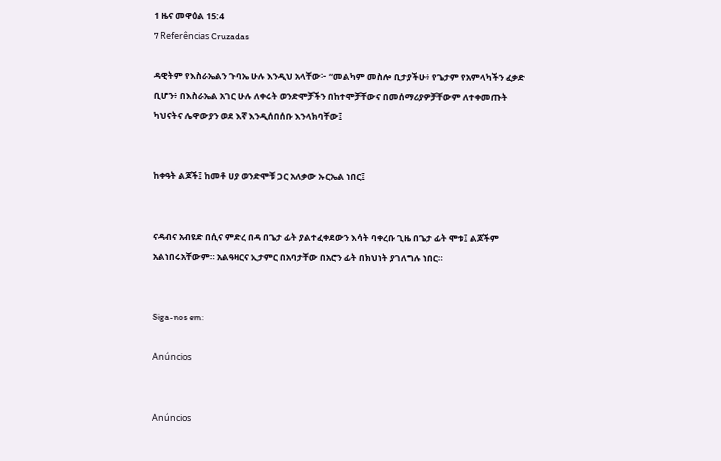1 ዜና መዋዕል 15:4
7 Referências Cruzadas

ዳዊትም የእስራኤልን ጉባኤ ሁሉ እንዲህ አላቸው፦ “መልካም መስሎ ቢታያችሁ፥ የጌታም የአምላካችን ፈቃድ ቢሆን፥ በእስራኤል አገር ሁሉ ለቀሩት ወንድሞቻችን በከተሞቻቸውና በመሰማሪያዎቻቸውም ለተቀመጡት ካህናትና ሌዋውያን ወደ እኛ እንዲሰበሰቡ እንላክባቸው፤


ከቀዓት ልጆች፤ ከመቶ ሀያ ወንድሞቹ ጋር አለቃው ኡርኤል ነበር፤


ናዳብና አብዩድ በሲና ምድረ በዳ በጌታ ፊት ያልተፈቀደውን እሳት ባቀረቡ ጊዜ በጌታ ፊት ሞቱ፤ ልጆችም አልነበሩአቸውም። አልዓዛርና ኢታምር በአባታቸው በአሮን ፊት በክህነት ያገለግሉ ነበር።


Siga-nos em:

Anúncios


Anúncios